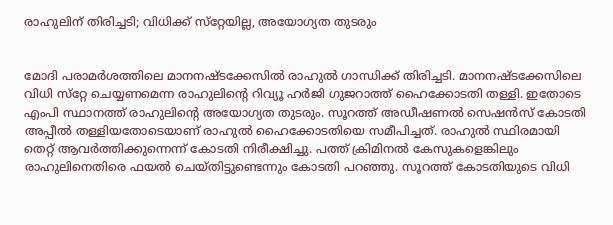രാഹുലിന് തിരിച്ചടി; വിധിക്ക് സ്‌റ്റേയില്ല, അയോഗ്യത തുടരും


മോദി പരാമര്‍ശത്തിലെ മാനനഷ്ടക്കേസില്‍ രാഹുല്‍ ഗാന്ധിക്ക് തിരിച്ചടി. മാനനഷ്ടക്കേസിലെ വിധി സ്‌റ്റേ ചെയ്യണമെന്ന രാഹുലിന്‍റെ റിവ്യൂ ഹര്‍ജി ഗുജറാത്ത് ഹൈക്കോടതി തള്ളി. ഇതോടെ എംപി സ്ഥാനത്ത് രാഹുലിന്‍റെ അയോഗ്യത തുടരും. സൂറത്ത് അഡീഷണല്‍ സെഷന്‍സ് കോടതി അപ്പീല്‍ തള്ളിയതോടെയാണ് രാഹുല്‍ ഹൈക്കോടതിയെ സമീപിച്ചത്. രാഹുല്‍ സ്ഥിരമായി തെറ്റ് ആവര്‍ത്തിക്കുന്നെന്ന് കോടതി നിരീക്ഷിച്ചു. പത്ത് ക്രിമിനല്‍ കേസുകളെങ്കിലും രാഹുലിനെതിരെ ഫയല്‍ ചെയ്തിട്ടുണ്ടെന്നും കോടതി പറഞ്ഞു. സൂറത്ത് കോടതിയുടെ വിധി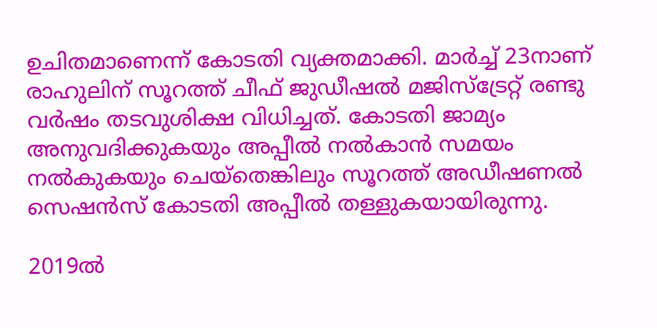ഉചിതമാണെന്ന് കോടതി വ്യക്തമാക്കി. മാര്‍ച്ച് 23നാണ് രാഹുലിന് സൂറത്ത് ചീഫ് ജുഡീഷല്‍ മജിസ്‌ട്രേറ്റ് രണ്ടു വര്‍ഷം തടവുശിക്ഷ വിധിച്ചത്. കോടതി ജാമ്യം അനുവദിക്കുകയും അപ്പീല്‍ നല്‍കാന്‍ സമയം നല്‍കുകയും ചെയ്‌തെങ്കിലും സൂറത്ത് അഡീഷണല്‍ സെഷന്‍സ് കോടതി അപ്പീല്‍ തള്ളുകയായിരുന്നു.

2019ല്‍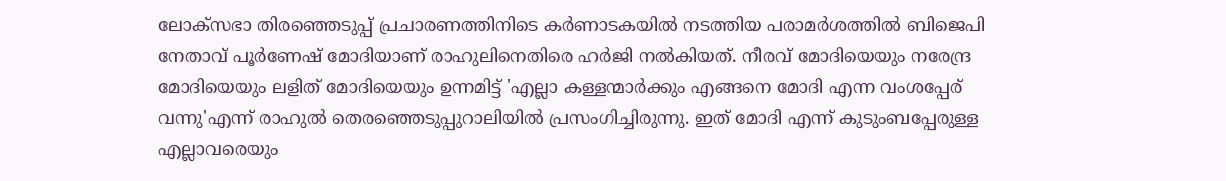ലോക്‌സഭാ തിരഞ്ഞെടുപ്പ് പ്രചാരണത്തിനിടെ കര്‍ണാടകയില്‍ നടത്തിയ പരാമര്‍ശത്തില്‍ ബിജെപി നേതാവ് പൂര്‍ണേഷ് മോദിയാണ് രാഹുലിനെതിരെ ഹര്‍ജി നല്‍കിയത്. നീരവ് മോദിയെയും നരേന്ദ്ര മോദിയെയും ലളിത് മോദിയെയും ഉന്നമിട്ട് 'എല്ലാ കള്ളന്മാര്‍ക്കും എങ്ങനെ മോദി എന്ന വംശപ്പേര് വന്നു'എന്ന് രാഹുല്‍ തെരഞ്ഞെടുപ്പുറാലിയില്‍ പ്രസംഗിച്ചിരുന്നു. ഇത് മോദി എന്ന് കുടുംബപ്പേരുള്ള എല്ലാവരെയും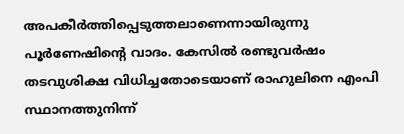അപകീര്‍ത്തിപ്പെടുത്തലാണെന്നായിരുന്നു പൂര്‍ണേഷിന്‍റെ വാദം. കേസില്‍ രണ്ടുവര്‍ഷം തടവുശിക്ഷ വിധിച്ചതോടെയാണ് രാഹുലിനെ എംപി സ്ഥാനത്തുനിന്ന്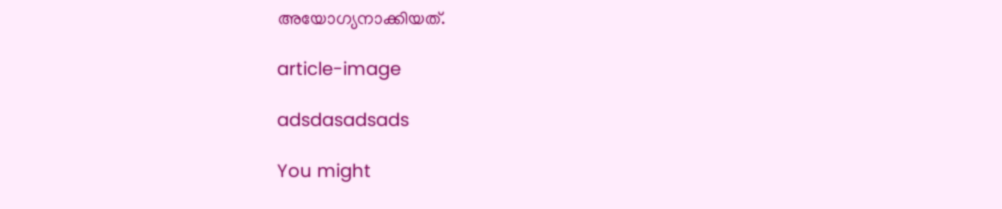അയോഗ്യനാക്കിയത്.

article-image

adsdasadsads

You might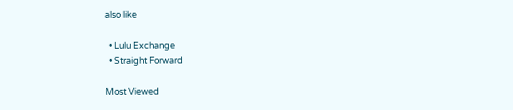also like

  • Lulu Exchange
  • Straight Forward

Most Viewed